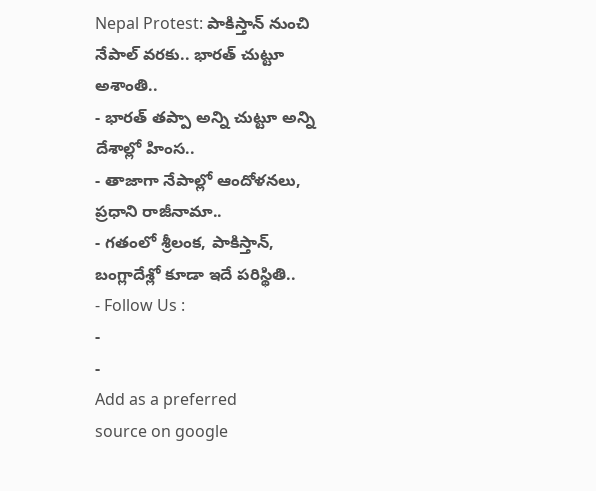Nepal Protest: పాకిస్తాన్ నుంచి నేపాల్ వరకు.. భారత్ చుట్టూ అశాంతి..
- భారత్ తప్పా అన్ని చుట్టూ అన్ని దేశాల్లో హింస..
- తాజాగా నేపాల్లో ఆందోళనలు, ప్రధాని రాజీనామా..
- గతంలో శ్రీలంక, పాకిస్తాన్, బంగ్లాదేశ్లో కూడా ఇదే పరిస్థితి..
- Follow Us :
-
-
Add as a preferred
source on google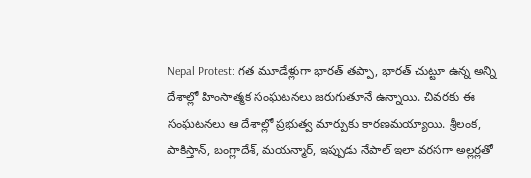Nepal Protest: గత మూడేళ్లుగా భారత్ తప్పా, భారత్ చుట్టూ ఉన్న అన్ని దేశాల్లో హింసాత్మక సంఘటనలు జరుగుతూనే ఉన్నాయి. చివరకు ఈ సంఘటనలు ఆ దేశాల్లో ప్రభుత్వ మార్పుకు కారణమయ్యాయి. శ్రీలంక, పాకిస్తాన్, బంగ్లాదేశ్, మయన్మార్, ఇప్పుడు నేపాల్ ఇలా వరసగా అల్లర్లతో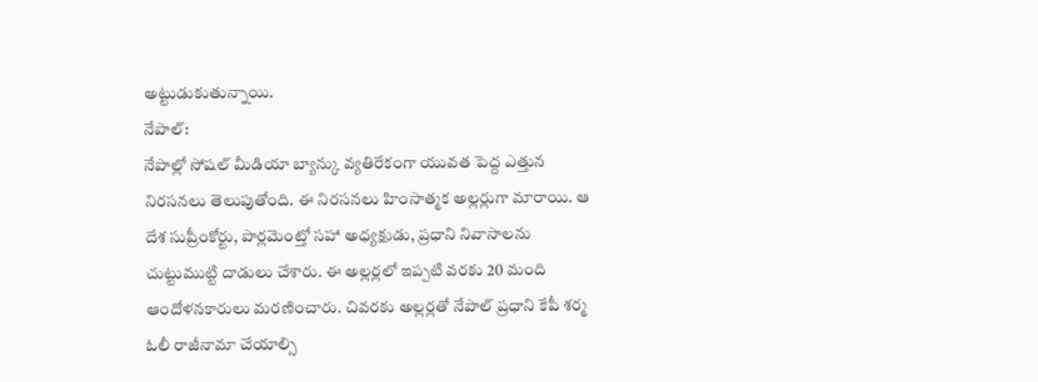అట్టుడుకుతున్నాయి.
నేపాల్:
నేపాల్లో సోషల్ మీడియా బ్యాన్కు వ్యతిరేకంగా యువత పెద్ద ఎత్తున నిరసనలు తెలుపుతోంది. ఈ నిరసనలు హింసాత్మక అల్లర్లుగా మారాయి. ఆ దేశ సుప్రీంకోర్టు, పార్లమెంట్తో సహా అధ్యక్షుడు, ప్రధాని నివాసాలను చుట్టుముట్టి దాడులు చేశారు. ఈ అల్లర్లలో ఇప్పటి వరకు 20 మంది ఆందోళనకారులు మరణించారు. చివరకు అల్లర్లతో నేపాల్ ప్రధాని కేపీ శర్మ ఓలీ రాజీనామా చేయాల్సి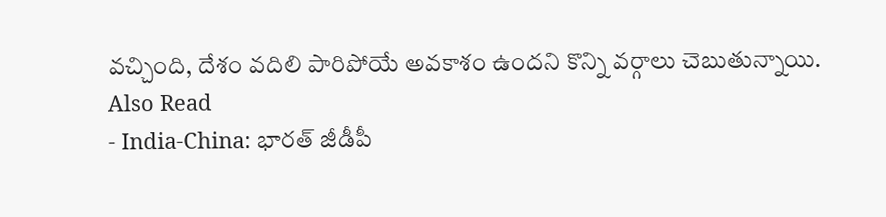వచ్చింది, దేశం వదిలి పారిపోయే అవకాశం ఉందని కొన్ని వర్గాలు చెబుతున్నాయి.
Also Read
- India-China: భారత్ జీడీపీ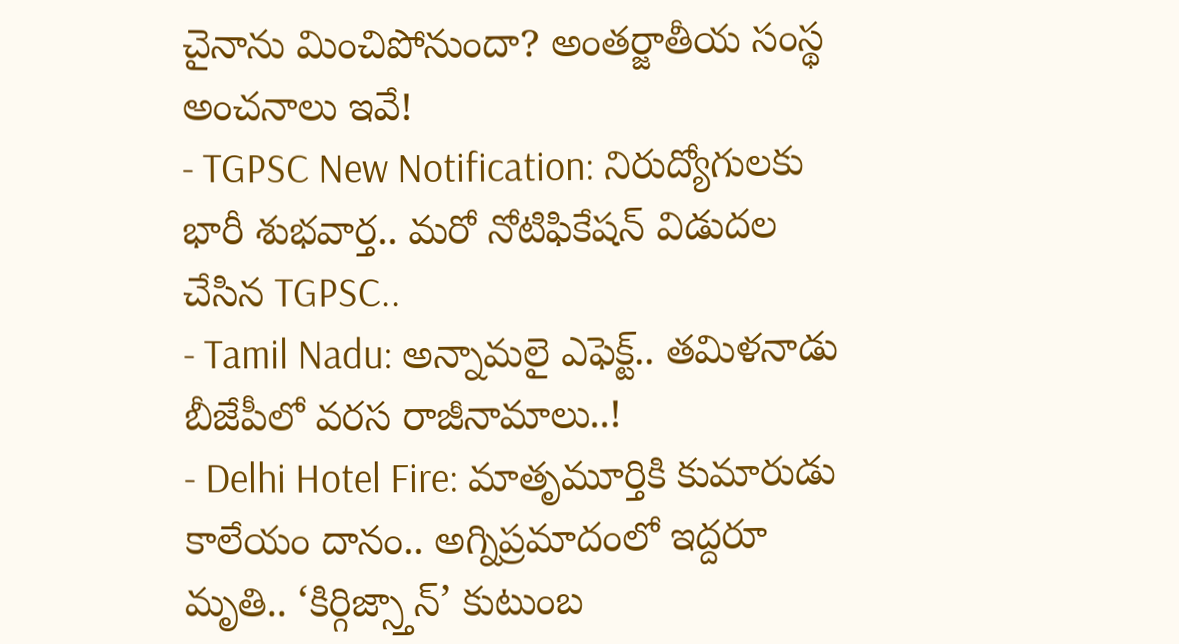చైనాను మించిపోనుందా? అంతర్జాతీయ సంస్థ అంచనాలు ఇవే!
- TGPSC New Notification: నిరుద్యోగులకు భారీ శుభవార్త.. మరో నోటిఫికేషన్ విడుదల చేసిన TGPSC..
- Tamil Nadu: అన్నామలై ఎఫెక్ట్.. తమిళనాడు బీజేపీలో వరస రాజీనామాలు..!
- Delhi Hotel Fire: మాతృమూర్తికి కుమారుడు కాలేయం దానం.. అగ్నిప్రమాదంలో ఇద్దరూ మృతి.. ‘కిర్గిజ్స్తాన్’ కుటుంబ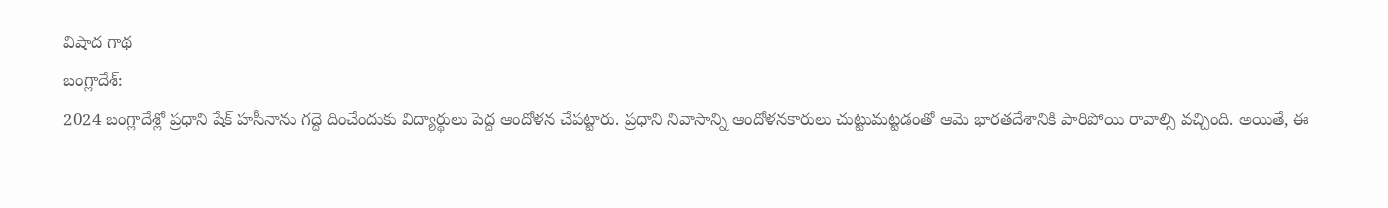విషాద గాథ
బంగ్లాదేశ్:
2024 బంగ్లాదేశ్లో ప్రధాని షేక్ హసీనాను గద్దె దించేందుకు విద్యార్థులు పెద్ద ఆందోళన చేపట్టారు. ప్రధాని నివాసాన్ని ఆందోళనకారులు చుట్టుమట్టడంతో ఆమె భారతదేశానికి పారిపోయి రావాల్సి వచ్చింది. అయితే, ఈ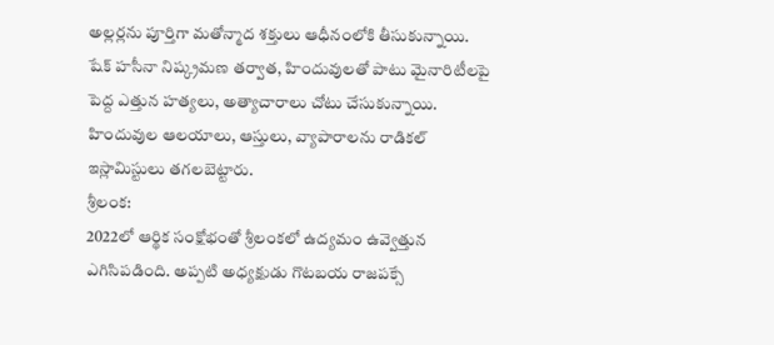అల్లర్లను పూర్తిగా మతోన్మాద శక్తులు ఆధీనంలోకి తీసుకున్నాయి. షేక్ హసీనా నిష్క్రమణ తర్వాత, హిందువులతో పాటు మైనారిటీలపై పెద్ద ఎత్తున హత్యలు, అత్యాచారాలు చోటు చేసుకున్నాయి. హిందువుల ఆలయాలు, ఆస్తులు, వ్యాపారాలను రాడికల్ ఇస్లామిస్టులు తగలబెట్టారు.
శ్రీలంక:
2022లో ఆర్థిక సంక్షోభంతో శ్రీలంకలో ఉద్యమం ఉవ్వెత్తున ఎగిసిపడింది. అప్పటి అధ్యక్షుడు గొటబయ రాజపక్సే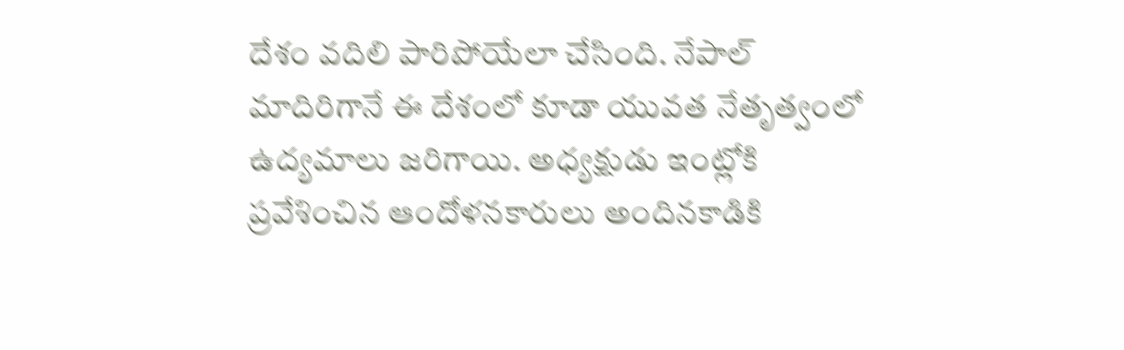దేశం వదిలి పారిపోయేలా చేసింది. నేపాల్ మాదిరిగానే ఈ దేశంలో కూడా యువత నేతృత్వంలో ఉద్యమాలు జరిగాయి. అధ్యక్షుడు ఇంట్లోకి ప్రవేశించిన ఆందోళనకారులు అందినకాడికి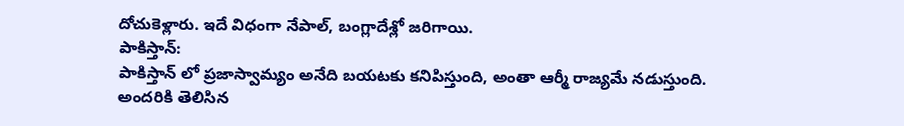దోచుకెళ్లారు. ఇదే విధంగా నేపాల్, బంగ్లాదేశ్లో జరిగాయి.
పాకిస్తాన్:
పాకిస్తాన్ లో ప్రజాస్వామ్యం అనేది బయటకు కనిపిస్తుంది, అంతా ఆర్మీ రాజ్యమే నడుస్తుంది. అందరికి తెలిసిన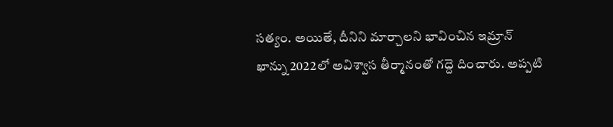సత్యం. అయితే, దీనిని మార్చాలని భావించిన ఇమ్రాన్ ఖాన్ను 2022లో అవిశ్వాస తీర్మానంతో గద్దె దించారు. అప్పటి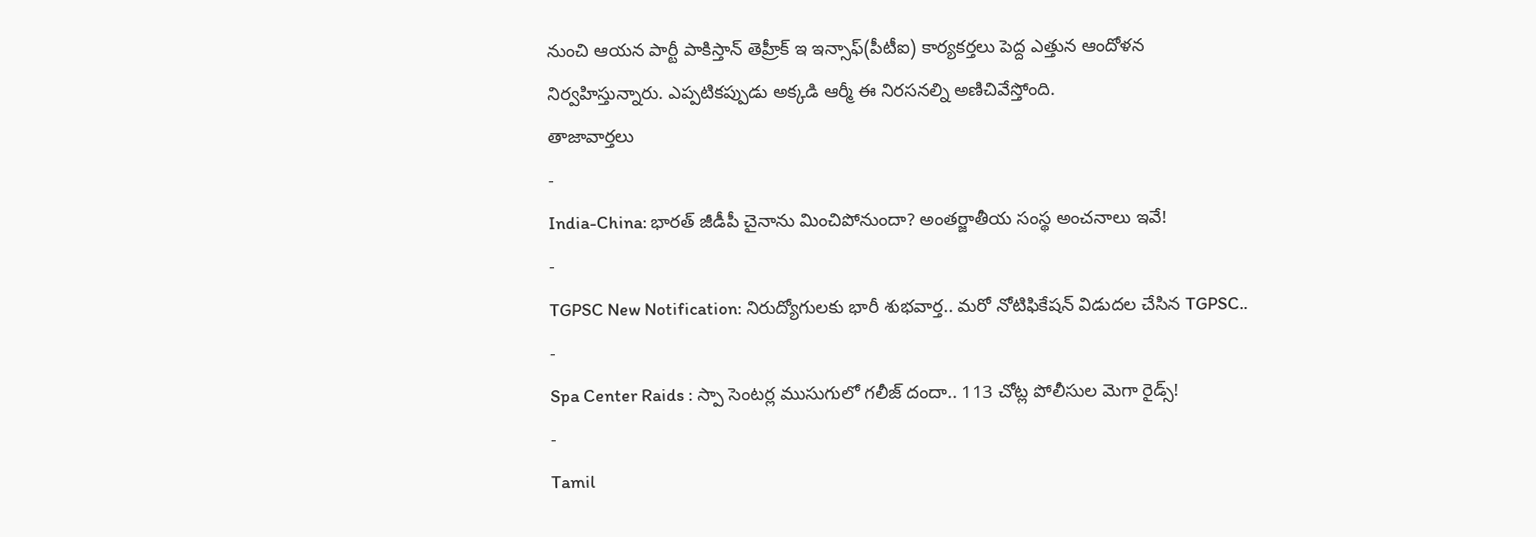నుంచి ఆయన పార్టీ పాకిస్తాన్ తెహ్రీక్ ఇ ఇన్సాఫ్(పీటీఐ) కార్యకర్తలు పెద్ద ఎత్తున ఆందోళన నిర్వహిస్తున్నారు. ఎప్పటికప్పుడు అక్కడి ఆర్మీ ఈ నిరసనల్ని అణిచివేస్తోంది.
తాజావార్తలు
-
India-China: భారత్ జీడీపీ చైనాను మించిపోనుందా? అంతర్జాతీయ సంస్థ అంచనాలు ఇవే!
-
TGPSC New Notification: నిరుద్యోగులకు భారీ శుభవార్త.. మరో నోటిఫికేషన్ విడుదల చేసిన TGPSC..
-
Spa Center Raids : స్పా సెంటర్ల ముసుగులో గలీజ్ దందా.. 113 చోట్ల పోలీసుల మెగా రైడ్స్!
-
Tamil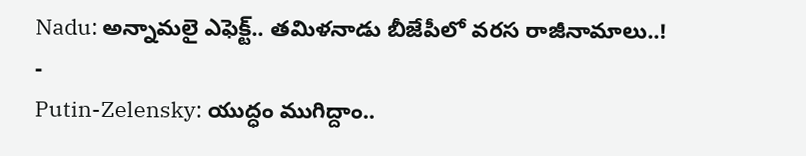Nadu: అన్నామలై ఎఫెక్ట్.. తమిళనాడు బీజేపీలో వరస రాజీనామాలు..!
-
Putin-Zelensky: యుద్ధం ముగిద్దాం..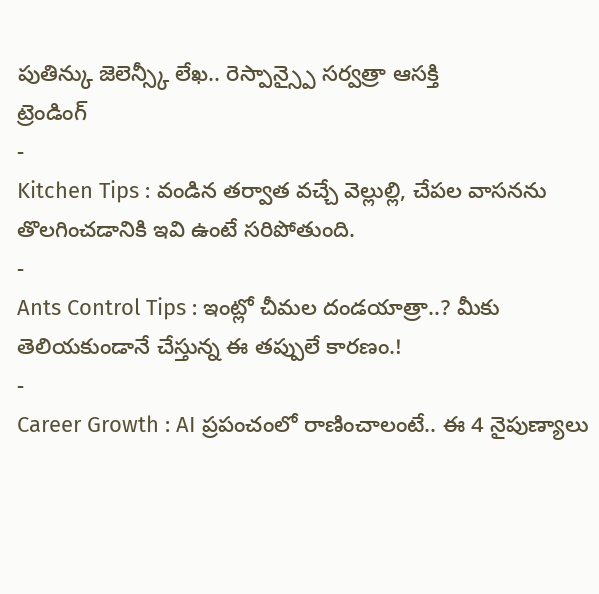పుతిన్కు జెలెన్స్కీ లేఖ.. రెస్పాన్స్పై సర్వత్రా ఆసక్తి
ట్రెండింగ్
-
Kitchen Tips : వండిన తర్వాత వచ్చే వెల్లుల్లి, చేపల వాసనను తొలగించడానికి ఇవి ఉంటే సరిపోతుంది.
-
Ants Control Tips : ఇంట్లో చీమల దండయాత్రా..? మీకు తెలియకుండానే చేస్తున్న ఈ తప్పులే కారణం.!
-
Career Growth : AI ప్రపంచంలో రాణించాలంటే.. ఈ 4 నైపుణ్యాలు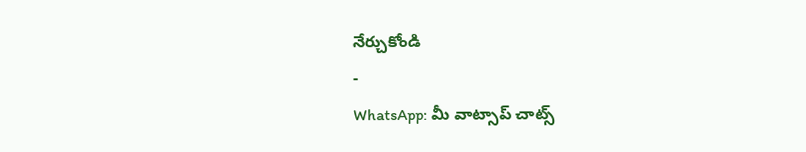నేర్చుకోండి
-
WhatsApp: మీ వాట్సాప్ చాట్స్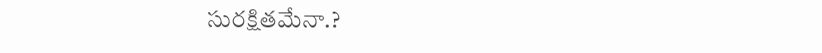సురక్షితమేనా.?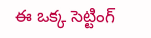ఈ ఒక్క సెట్టింగ్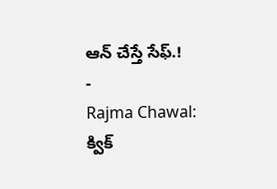ఆన్ చేస్తే సేఫ్.!
-
Rajma Chawal: క్విక్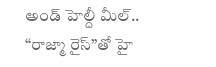అండ్ హెల్దీ మీల్.. “రాజ్మా రైస్”తో హై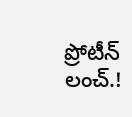ప్రోటీన్ లంచ్.!